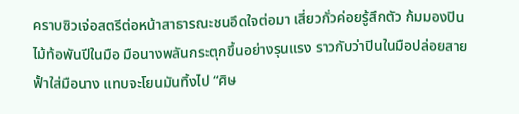คราบซิวเจ่อสตรีต่อหน้าสาธารณะชนอึดใจต่อมา เสี่ยวกั่วค่อยรู้สึกตัว ก้มมองปินไม้ท้อพันปีในมือ มือนางพลันกระตุกขึ้นอย่างรุนแรง ราวกับว่าปินในมือปล่อยสายฟั้าใส่มือนาง แทบจะโยนมันทิ้งไป “ศิษ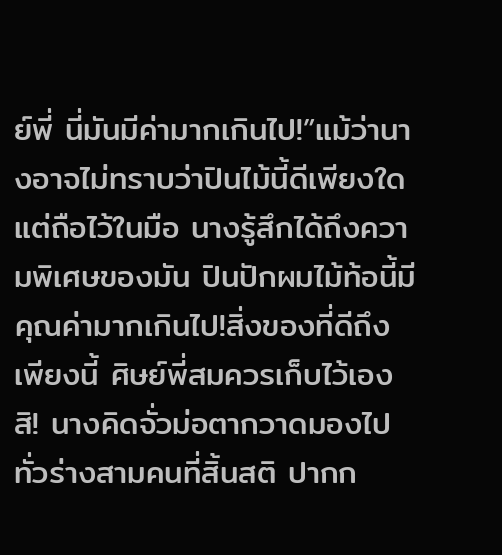ย์พี่ นี่มันมีค่ามากเกินไป!”แม้ว่านางอาจไม่ทราบว่าปินไม้นี้ดีเพียงใด แต่ถือไว้ในมือ นางรู้สึกได้ถึงความพิเศษของมัน ปินปักผมไม้ท้อนี้มีคุณค่ามากเกินไป!สิ่งของที่ดีถึงเพียงนี้ ศิษย์พี่สมควรเก็บไว้เองสิ! นางคิดจั่วม่อตากวาดมองไปทั่วร่างสามคนที่สิ้นสติ ปากก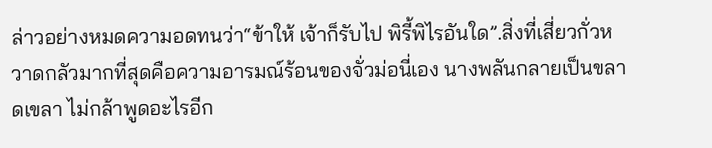ล่าวอย่างหมดความอดทนว่า“ข้าให้ เจ้าก็รับไป พิรี้พิไรอันใด”.สิ่งที่เสี่ยวกั่วหวาดกลัวมากที่สุดคือความอารมณ์ร้อนของจั่วม่อนี่เอง นางพลันกลายเป็นขลาดเขลา ไม่กล้าพูดอะไรอีก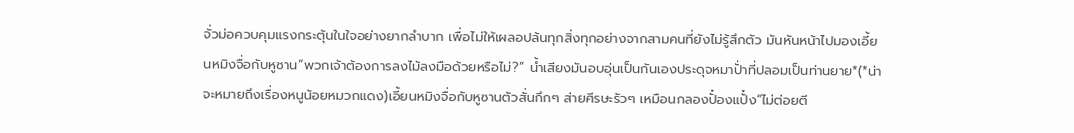จั่วม่อควบคุมแรงกระตุ้นในใจอย่างยากลำบาก เพื่อไม่ให้เผลอปล้นทุกสิ่งทุกอย่างจากสามคนที่ยังไม่รู้สึกตัว มันหันหน้าไปมองเอี้ยนหมิงจื่อกับหูซาน“พวกเจ้าต้องการลงไม้ลงมือด้วยหรือไม่?” น้ำเสียงมันอบอุ่นเป็นกันเองประดุจหมาปั่าที่ปลอมเป็นท่านยาย*(*น่าจะหมายถึงเรื่องหนูน้อยหมวกแดง)เอี้ยนหมิงจื่อกับหูซานตัวสั่นกึกๆ ส่ายศีรษะรัวๆ เหมือนกลองปั๋องแปั๋ง“ไม่ต่อยตี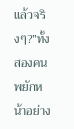แล้วจริงๆ?”ทั้งสองคนพยักหน้าอย่าง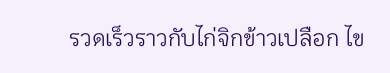รวดเร็วราวกับไก่จิกข้าวเปลือก ไข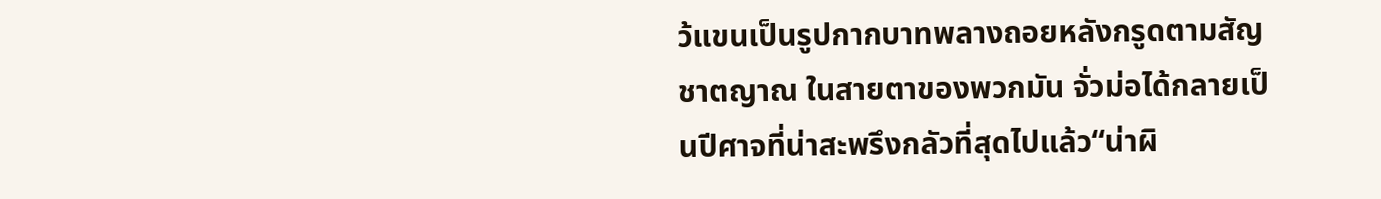ว้แขนเป็นรูปกากบาทพลางถอยหลังกรูดตามสัญชาตญาณ ในสายตาของพวกมัน จั่วม่อได้กลายเป็นปีศาจที่น่าสะพรึงกลัวที่สุดไปแล้ว“น่าผิ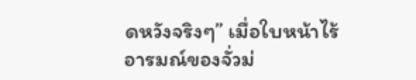ดหวังจริงๆ” เมื่อใบหน้าไร้อารมณ์ของจั่วม่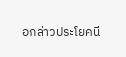อกล่าวประโยคนี